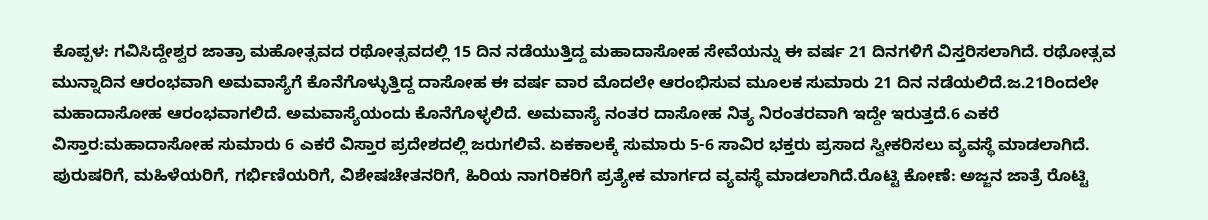ಕೊಪ್ಪಳ: ಗವಿಸಿದ್ದೇಶ್ವರ ಜಾತ್ರಾ ಮಹೋತ್ಸವದ ರಥೋತ್ಸವದಲ್ಲಿ 15 ದಿನ ನಡೆಯುತ್ತಿದ್ದ ಮಹಾದಾಸೋಹ ಸೇವೆಯನ್ನು ಈ ವರ್ಷ 21 ದಿನಗಳಿಗೆ ವಿಸ್ತರಿಸಲಾಗಿದೆ. ರಥೋತ್ಸವ ಮುನ್ನಾದಿನ ಆರಂಭವಾಗಿ ಅಮವಾಸ್ಯೆಗೆ ಕೊನೆಗೊಳ್ಳುತ್ತಿದ್ದ ದಾಸೋಹ ಈ ವರ್ಷ ವಾರ ಮೊದಲೇ ಆರಂಭಿಸುವ ಮೂಲಕ ಸುಮಾರು 21 ದಿನ ನಡೆಯಲಿದೆ.ಜ.21ರಿಂದಲೇ ಮಹಾದಾಸೋಹ ಆರಂಭವಾಗಲಿದೆ. ಅಮವಾಸ್ಯೆಯಂದು ಕೊನೆಗೊಳ್ಳಲಿದೆ. ಅಮವಾಸ್ಯೆ ನಂತರ ದಾಸೋಹ ನಿತ್ಯ ನಿರಂತರವಾಗಿ ಇದ್ದೇ ಇರುತ್ತದೆ.6 ಎಕರೆ ವಿಸ್ತಾರ:ಮಹಾದಾಸೋಹ ಸುಮಾರು 6 ಎಕರೆ ವಿಸ್ತಾರ ಪ್ರದೇಶದಲ್ಲಿ ಜರುಗಲಿವೆ. ಏಕಕಾಲಕ್ಕೆ ಸುಮಾರು 5-6 ಸಾವಿರ ಭಕ್ತರು ಪ್ರಸಾದ ಸ್ವೀಕರಿಸಲು ವ್ಯವಸ್ಥೆ ಮಾಡಲಾಗಿದೆ. ಪುರುಷರಿಗೆ, ಮಹಿಳೆಯರಿಗೆ, ಗರ್ಭಿಣಿಯರಿಗೆ, ವಿಶೇಷಚೇತನರಿಗೆ, ಹಿರಿಯ ನಾಗರಿಕರಿಗೆ ಪ್ರತ್ಯೇಕ ಮಾರ್ಗದ ವ್ಯವಸ್ಥೆ ಮಾಡಲಾಗಿದೆ.ರೊಟ್ಟಿ ಕೋಣೆ: ಅಜ್ಜನ ಜಾತ್ರೆ ರೊಟ್ಟಿ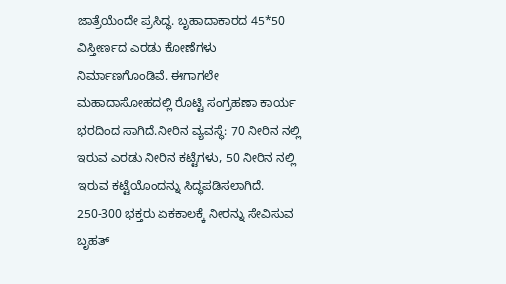ಜಾತ್ರೆಯೆಂದೇ ಪ್ರಸಿದ್ಧ. ಬೃಹಾದಾಕಾರದ 45*50 ವಿಸ್ತೀರ್ಣದ ಎರಡು ಕೋಣೆಗಳು ನಿರ್ಮಾಣಗೊಂಡಿವೆ. ಈಗಾಗಲೇ ಮಹಾದಾಸೋಹದಲ್ಲಿ ರೊಟ್ಟಿ ಸಂಗ್ರಹಣಾ ಕಾರ್ಯ ಭರದಿಂದ ಸಾಗಿದೆ.ನೀರಿನ ವ್ಯವಸ್ಥೆ: 70 ನೀರಿನ ನಲ್ಲಿ ಇರುವ ಎರಡು ನೀರಿನ ಕಟ್ಟೆಗಳು, 50 ನೀರಿನ ನಲ್ಲಿ ಇರುವ ಕಟ್ಟೆಯೊಂದನ್ನು ಸಿದ್ಧಪಡಿಸಲಾಗಿದೆ. 250-300 ಭಕ್ತರು ಏಕಕಾಲಕ್ಕೆ ನೀರನ್ನು ಸೇವಿಸುವ ಬೃಹತ್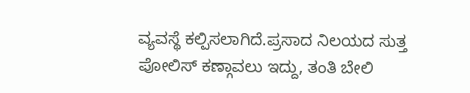ವ್ಯವಸ್ಥೆ ಕಲ್ಪಿಸಲಾಗಿದೆ.ಪ್ರಸಾದ ನಿಲಯದ ಸುತ್ತ ಪೋಲಿಸ್ ಕಣ್ಗಾವಲು ಇದ್ದು, ತಂತಿ ಬೇಲಿ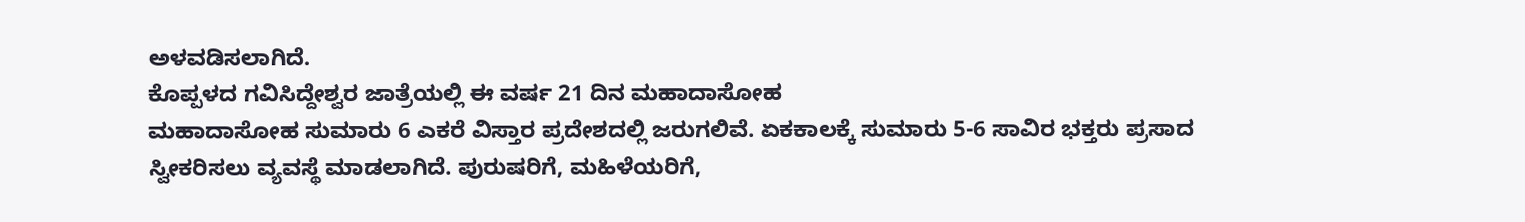ಅಳವಡಿಸಲಾಗಿದೆ.
ಕೊಪ್ಪಳದ ಗವಿಸಿದ್ದೇಶ್ವರ ಜಾತ್ರೆಯಲ್ಲಿ ಈ ವರ್ಷ 21 ದಿನ ಮಹಾದಾಸೋಹ
ಮಹಾದಾಸೋಹ ಸುಮಾರು 6 ಎಕರೆ ವಿಸ್ತಾರ ಪ್ರದೇಶದಲ್ಲಿ ಜರುಗಲಿವೆ. ಏಕಕಾಲಕ್ಕೆ ಸುಮಾರು 5-6 ಸಾವಿರ ಭಕ್ತರು ಪ್ರಸಾದ ಸ್ವೀಕರಿಸಲು ವ್ಯವಸ್ಥೆ ಮಾಡಲಾಗಿದೆ. ಪುರುಷರಿಗೆ, ಮಹಿಳೆಯರಿಗೆ,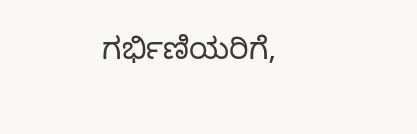ಗರ್ಭಿಣಿಯರಿಗೆ,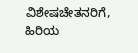ವಿಶೇಷಚೇತನರಿಗೆ, ಹಿರಿಯ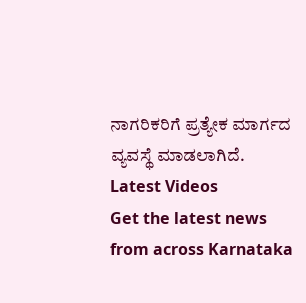ನಾಗರಿಕರಿಗೆ ಪ್ರತ್ಯೇಕ ಮಾರ್ಗದ ವ್ಯವಸ್ಥೆ ಮಾಡಲಾಗಿದೆ.
Latest Videos
Get the latest news from across Karnataka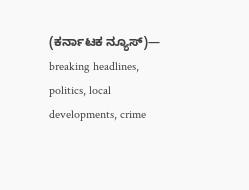(ಕರ್ನಾಟಕ ನ್ಯೂಸ್)— breaking headlines, politics, local developments, crime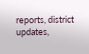reports, district updates,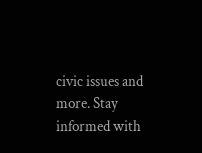civic issues and more. Stay informed with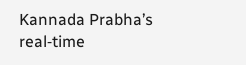Kannada Prabha’s real‑time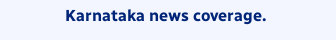Karnataka news coverage.